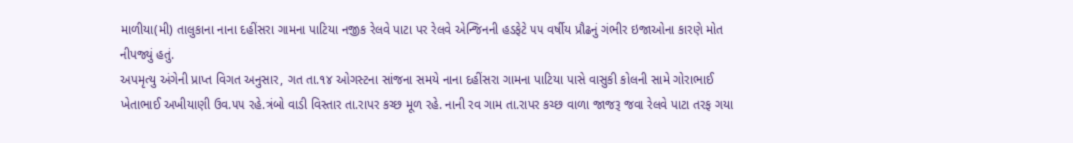માળીયા(મી) તાલુકાના નાના દહીંસરા ગામના પાટિયા નજીક રેલવે પાટા પર રેલવે એન્જિનની હડફેટે ૫૫ વર્ષીય પ્રૌઢનું ગંભીર ઇજાઓના કારણે મોત નીપજ્યું હતું.
અપમૃત્યુ અંગેની પ્રાપ્ત વિગત અનુસાર, ગત તા.૧૪ ઓગસ્ટના સાંજના સમયે નાના દહીંસરા ગામના પાટિયા પાસે વાસુકી કોલની સામે ગોરાભાઈ ખેતાભાઈ અખીયાણી ઉવ.૫૫ રહે.ત્રંબો વાડી વિસ્તાર તા.રાપર કચ્છ મૂળ રહે. નાની રવ ગામ તા.રાપર કચ્છ વાળા જાજરૂ જવા રેલવે પાટા તરફ ગયા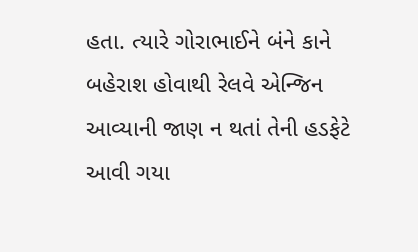હતા. ત્યારે ગોરાભાઈને બંને કાને બહેરાશ હોવાથી રેલવે એન્જિન આવ્યાની જાણ ન થતાં તેની હડફેટે આવી ગયા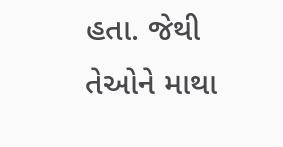હતા. જેથી તેઓને માથા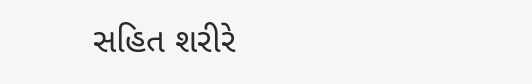સહિત શરીરે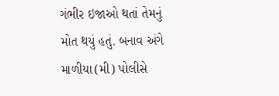ગંભીર ઇજાઓ થતાં તેમનું મોત થયું હતું. બનાવ અંગે માળીયા(મી) પોલીસે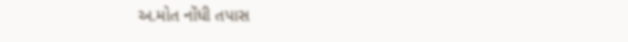અ.મોત નોંધી તપાસ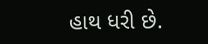હાથ ધરી છે.